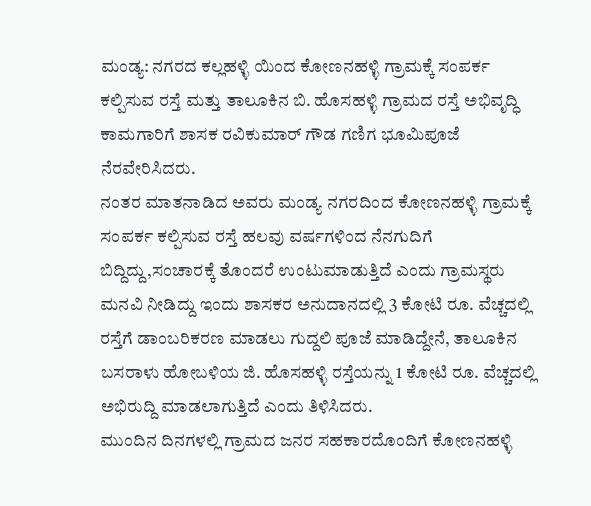ಮಂಡ್ಯ: ನಗರದ ಕಲ್ಲಹಳ್ಳಿ ಯಿಂದ ಕೋಣನಹಳ್ಳಿ ಗ್ರಾಮಕ್ಕೆ ಸಂಪರ್ಕ ಕಲ್ಪಿಸುವ ರಸ್ತೆ ಮತ್ತು ತಾಲೂಕಿನ ಬಿ. ಹೊಸಹಳ್ಳಿ ಗ್ರಾಮದ ರಸ್ತೆ ಅಭಿವೃದ್ಧಿ ಕಾಮಗಾರಿಗೆ ಶಾಸಕ ರವಿಕುಮಾರ್ ಗೌಡ ಗಣಿಗ ಭೂಮಿಪೂಜೆ ನೆರವೇರಿಸಿದರು.
ನಂತರ ಮಾತನಾಡಿದ ಅವರು ಮಂಡ್ಯ ನಗರದಿಂದ ಕೋಣನಹಳ್ಳಿ ಗ್ರಾಮಕ್ಕೆ ಸಂಪರ್ಕ ಕಲ್ಪಿಸುವ ರಸ್ತೆ ಹಲವು ವರ್ಷಗಳಿಂದ ನೆನಗುದಿಗೆ ಬಿದ್ದಿದ್ದು,ಸಂಚಾರಕ್ಕೆ ತೊಂದರೆ ಉಂಟುಮಾಡುತ್ತಿದೆ ಎಂದು ಗ್ರಾಮಸ್ಥರು ಮನವಿ ನೀಡಿದ್ದು ಇಂದು ಶಾಸಕರ ಅನುದಾನದಲ್ಲಿ 3 ಕೋಟಿ ರೂ. ವೆಚ್ಚದಲ್ಲಿ ರಸ್ತೆಗೆ ಡಾಂಬರಿಕರಣ ಮಾಡಲು ಗುದ್ದಲಿ ಪೂಜೆ ಮಾಡಿದ್ದೇನೆ, ತಾಲೂಕಿನ ಬಸರಾಳು ಹೋಬಳಿಯ ಜಿ. ಹೊಸಹಳ್ಳಿ ರಸ್ತೆಯನ್ನು 1 ಕೋಟಿ ರೂ. ವೆಚ್ಚದಲ್ಲಿ ಅಭಿರುದ್ದಿ ಮಾಡಲಾಗುತ್ತಿದೆ ಎಂದು ತಿಳಿಸಿದರು.
ಮುಂದಿನ ದಿನಗಳಲ್ಲಿ ಗ್ರಾಮದ ಜನರ ಸಹಕಾರದೊಂದಿಗೆ ಕೋಣನಹಳ್ಳಿ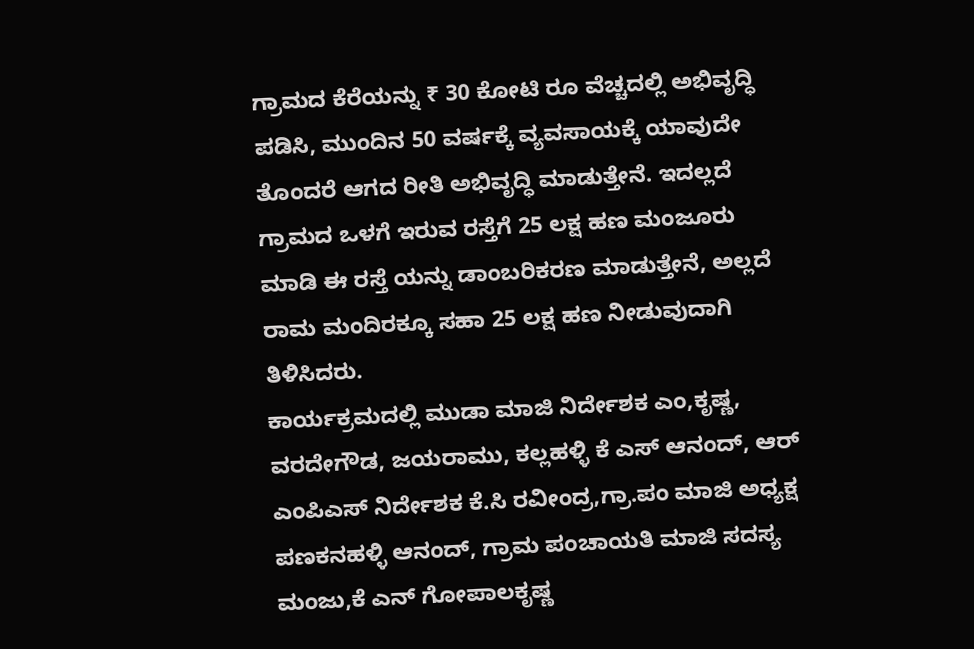ಗ್ರಾಮದ ಕೆರೆಯನ್ನು ₹ 30 ಕೋಟಿ ರೂ ವೆಚ್ಚದಲ್ಲಿ ಅಭಿವೃದ್ಧಿ ಪಡಿಸಿ, ಮುಂದಿನ 50 ವರ್ಷಕ್ಕೆ ವ್ಯವಸಾಯಕ್ಕೆ ಯಾವುದೇ ತೊಂದರೆ ಆಗದ ರೀತಿ ಅಭಿವೃದ್ಧಿ ಮಾಡುತ್ತೇನೆ. ಇದಲ್ಲದೆ ಗ್ರಾಮದ ಒಳಗೆ ಇರುವ ರಸ್ತೆಗೆ 25 ಲಕ್ಷ ಹಣ ಮಂಜೂರು ಮಾಡಿ ಈ ರಸ್ತೆ ಯನ್ನು ಡಾಂಬರಿಕರಣ ಮಾಡುತ್ತೇನೆ, ಅಲ್ಲದೆ ರಾಮ ಮಂದಿರಕ್ಕೂ ಸಹಾ 25 ಲಕ್ಷ ಹಣ ನೀಡುವುದಾಗಿ ತಿಳಿಸಿದರು.
ಕಾರ್ಯಕ್ರಮದಲ್ಲಿ ಮುಡಾ ಮಾಜಿ ನಿರ್ದೇಶಕ ಎಂ,ಕೃಷ್ಣ, ವರದೇಗೌಡ, ಜಯರಾಮು, ಕಲ್ಲಹಳ್ಳಿ ಕೆ ಎಸ್ ಆನಂದ್, ಆರ್ ಎಂಪಿಎಸ್ ನಿರ್ದೇಶಕ ಕೆ.ಸಿ ರವೀಂದ್ರ,ಗ್ರಾ.ಪಂ ಮಾಜಿ ಅಧ್ಯಕ್ಷ ಪಣಕನಹಳ್ಳಿ ಆನಂದ್, ಗ್ರಾಮ ಪಂಚಾಯತಿ ಮಾಜಿ ಸದಸ್ಯ ಮಂಜು,ಕೆ ಎನ್ ಗೋಪಾಲಕೃಷ್ಣ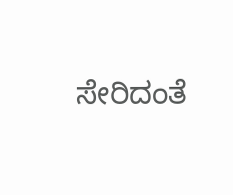ಸೇರಿದಂತೆ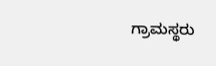ಗ್ರಾಮಸ್ಥರು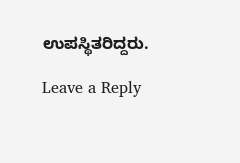ಉಪಸ್ಥಿತರಿದ್ದರು.

Leave a Reply